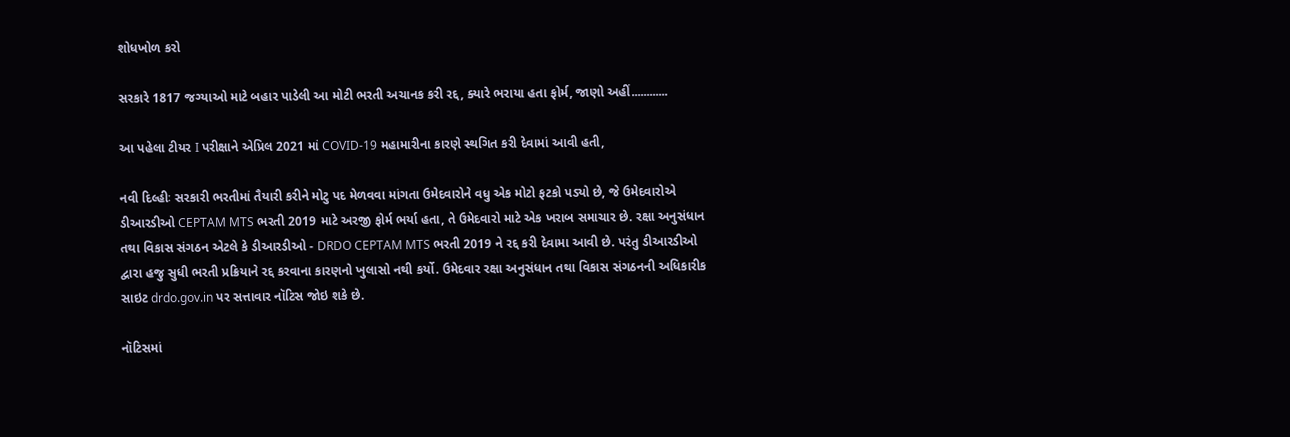શોધખોળ કરો

સરકારે 1817 જગ્યાઓ માટે બહાર પાડેલી આ મોટી ભરતી અચાનક કરી રદ્દ, ક્યારે ભરાયા હતા ફોર્મ, જાણો અહીં............

આ પહેલા ટીયર I પરીક્ષાને એપ્રિલ 2021 માં COVID-19 મહામારીના કારણે સ્થગિત કરી દેવામાં આવી હતી,

નવી દિલ્હીઃ સરકારી ભરતીમાં તૈયારી કરીને મોટુ પદ મેળવવા માંગતા ઉમેદવારોને વધુ એક મોટો ફટકો પડ્યો છે, જે ઉમેદવારોએ ડીઆરડીઓ CEPTAM MTS ભરતી 2019 માટે અરજી ફોર્મ ભર્યા હતા, તે ઉમેદવારો માટે એક ખરાબ સમાચાર છે. રક્ષા અનુસંધાન તથા વિકાસ સંગઠન એટલે કે ડીઆરડીઓ - DRDO CEPTAM MTS ભરતી 2019 ને રદ્દ કરી દેવામા આવી છે. પરંતુ ડીઆરડીઓ દ્વારા હજુ સુધી ભરતી પ્રક્રિયાને રદ્દ કરવાના કારણનો ખુલાસો નથી કર્યો. ઉમેદવાર રક્ષા અનુસંધાન તથા વિકાસ સંગઠનની અધિકારીક સાઇટ drdo.gov.in પર સત્તાવાર નૉટિસ જોઇ શકે છે.

નૉટિસમાં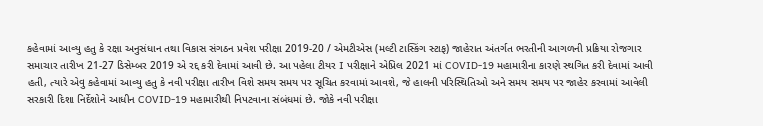કહેવામાં આવ્યુ હતુ કે રક્ષા અનુસંધાન તથા વિકાસ સંગઠન પ્રવેશ પરીક્ષા 2019-20 / એમટીએસ (મલ્ટી ટાસ્કિંગ સ્ટાફ) જાહેરાત અંતર્ગત ભરતીની આગળની પ્રક્રિયા રોજગાર સમાચાર તારીખ 21-27 ડિસેમ્બર 2019 એ રદ્દ કરી દેવામાં આવી છે. આ પહેલા ટીયર I પરીક્ષાને એપ્રિલ 2021 માં COVID-19 મહામારીના કારણે સ્થગિત કરી દેવામાં આવી હતી, ત્યારે એવુ કહેવામાં આવ્યુ હતુ કે નવી પરીક્ષા તારીખ વિશે સમય સમય પર સૂચિત કરવામાં આવશે, જે હાલની પરિસ્થિતિઓ અને સમય સમય પર જાહેર કરવામાં આવેલી સરકારી દિશા નિર્દેશોને આધીન COVID-19 મહામારીથી નિપટવાના સંબંધમાં છે. જોકે નવી પરીક્ષા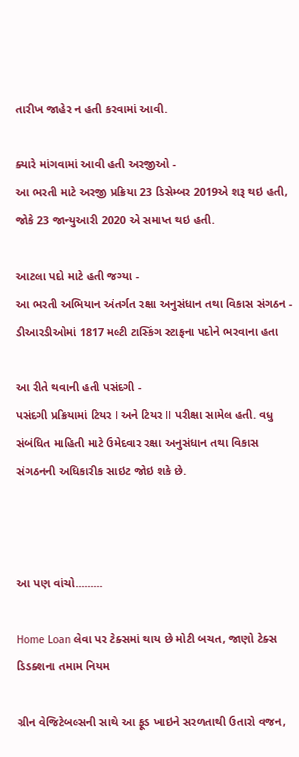તારીખ જાહેર ન હતી કરવામાં આવી.

ક્યારે માંગવામાં આવી હતી અરજીઓ -
આ ભરતી માટે અરજી પ્રક્રિયા 23 ડિસેમ્બર 2019એ શરૂ થઇ હતી, જોકે 23 જાન્યુઆરી 2020 એ સમાપ્ત થઇ હતી.

આટલા પદો માટે હતી જગ્યા -
આ ભરતી અભિયાન અંતર્ગત રક્ષા અનુસંધાન તથા વિકાસ સંગઠન - ડીઆરડીઓમાં 1817 મલ્ટી ટાસ્કિંગ સ્ટાફના પદોને ભરવાના હતા

આ રીતે થવાની હતી પસંદગી -
પસંદગી પ્રક્રિયામાં ટિયર I અને ટિયર II પરીક્ષા સામેલ હતી. વધુ સંબંધિત માહિતી માટે ઉમેદવાર રક્ષા અનુસંધાન તથા વિકાસ સંગઠનની અધિકારીક સાઇટ જોઇ શકે છે.



આ પણ વાંચો.........

Home Loan લેવા પર ટેક્સમાં થાય છે મોટી બચત, જાણો ટેક્સ ડિડક્શના તમામ નિયમ

ગ્રીન વેજિટેબલ્સની સાથે આ ફૂડ ખાઇને સરળતાથી ઉતારો વજન,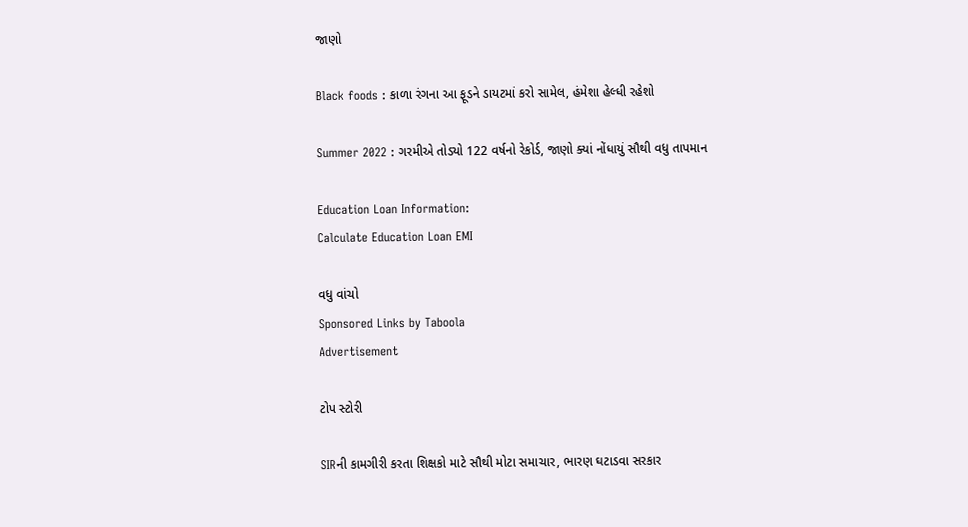જાણો

Black foods : કાળા રંગના આ ફૂડને ડાયટમાં કરો સામેલ, હંમેશા હેલ્ધી રહેશો

Summer 2022 : ગરમીએ તોડ્યો 122 વર્ષનો રેકોર્ડ, જાણો ક્યાં નોંધાયું સૌથી વધુ તાપમાન

Education Loan Information:
Calculate Education Loan EMI

વધુ વાંચો
Sponsored Links by Taboola
Advertisement

ટોપ સ્ટોરી

SIRની કામગીરી કરતા શિક્ષકો માટે સૌથી મોટા સમાચાર, ભારણ ઘટાડવા સરકાર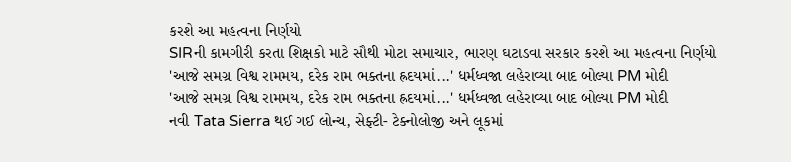કરશે આ મહત્વના નિર્ણયો
SIRની કામગીરી કરતા શિક્ષકો માટે સૌથી મોટા સમાચાર, ભારણ ઘટાડવા સરકાર કરશે આ મહત્વના નિર્ણયો
'આજે સમગ્ર વિશ્વ રામમય, દરેક રામ ભક્તના હ્રદયમાં...' ધર્મધ્વજા લહેરાવ્યા બાદ બોલ્યા PM મોદી
'આજે સમગ્ર વિશ્વ રામમય, દરેક રામ ભક્તના હ્રદયમાં...' ધર્મધ્વજા લહેરાવ્યા બાદ બોલ્યા PM મોદી
નવી Tata Sierra થઈ ગઈ લોન્ચ, સેફ્ટી- ટેક્નોલોજી અને લૂકમાં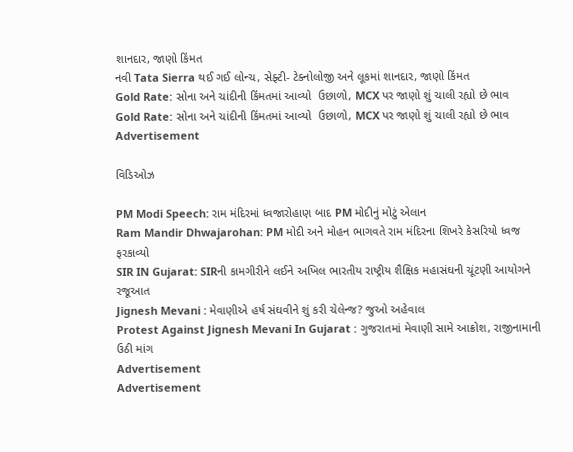શાનદાર, જાણો કિંમત
નવી Tata Sierra થઈ ગઈ લોન્ચ, સેફ્ટી- ટેક્નોલોજી અને લૂકમાં શાનદાર, જાણો કિંમત
Gold Rate: સોના અને ચાંદીની કિંમતમાં આવ્યો  ઉછાળો, MCX પર જાણો શું ચાલી રહ્યો છે ભાવ
Gold Rate: સોના અને ચાંદીની કિંમતમાં આવ્યો  ઉછાળો, MCX પર જાણો શું ચાલી રહ્યો છે ભાવ
Advertisement

વિડિઓઝ

PM Modi Speech: રામ મંદિરમાં ધ્વજારોહાણ બાદ PM મોદીનું મોટું એલાન
Ram Mandir Dhwajarohan: PM મોદી અને મોહન ભાગવતે રામ મંદિરના શિખરે કેસરિયો ધ્વજ ફરકાવ્યો
SIR IN Gujarat: SIRની કામગીરીને લઈને અખિલ ભારતીય રાષ્ટ્રીય શૈક્ષિક મહાસંઘની ચૂંટણી આયોગને રજૂઆત
Jignesh Mevani : મેવાણીએ હર્ષ સંઘવીને શું કરી ચેલેન્જ? જુઓ અહેવાલ
Protest Against Jignesh Mevani In Gujarat : ગુજરાતમાં મેવાણી સામે આક્રોશ, રાજીનામાની ઉઠી માંગ
Advertisement
Advertisement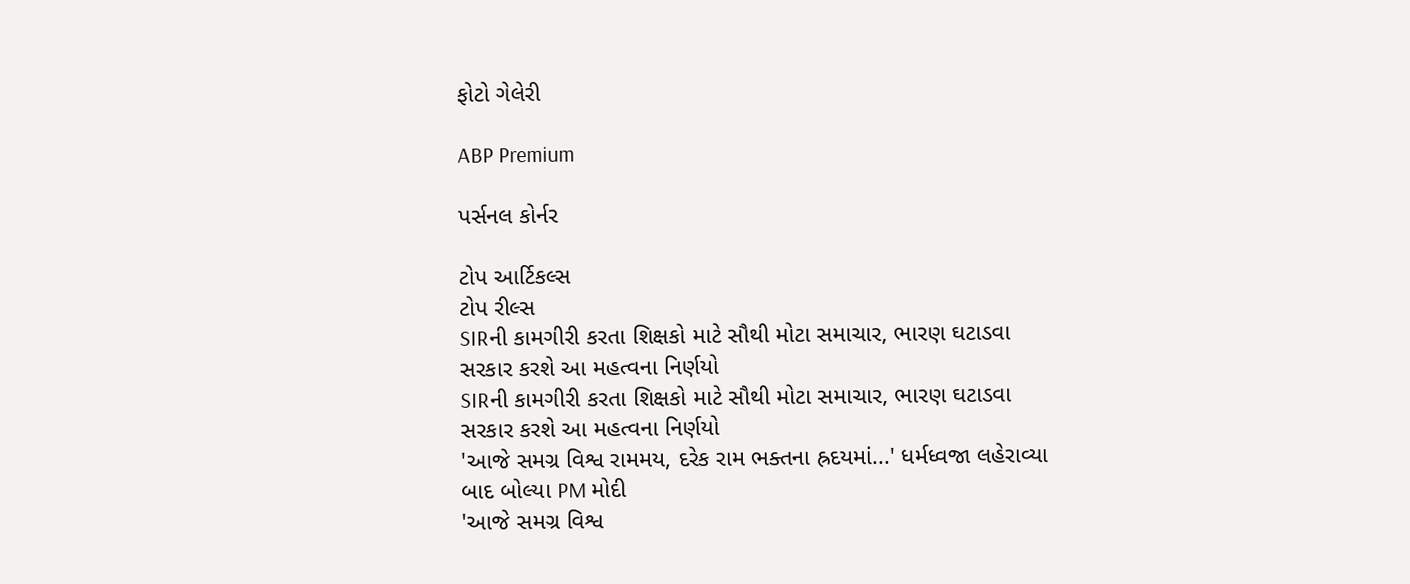ફોટો ગેલેરી

ABP Premium

પર્સનલ કોર્નર

ટોપ આર્ટિકલ્સ
ટોપ રીલ્સ
SIRની કામગીરી કરતા શિક્ષકો માટે સૌથી મોટા સમાચાર, ભારણ ઘટાડવા સરકાર કરશે આ મહત્વના નિર્ણયો
SIRની કામગીરી કરતા શિક્ષકો માટે સૌથી મોટા સમાચાર, ભારણ ઘટાડવા સરકાર કરશે આ મહત્વના નિર્ણયો
'આજે સમગ્ર વિશ્વ રામમય, દરેક રામ ભક્તના હ્રદયમાં...' ધર્મધ્વજા લહેરાવ્યા બાદ બોલ્યા PM મોદી
'આજે સમગ્ર વિશ્વ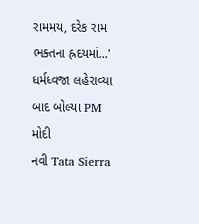રામમય, દરેક રામ ભક્તના હ્રદયમાં...' ધર્મધ્વજા લહેરાવ્યા બાદ બોલ્યા PM મોદી
નવી Tata Sierra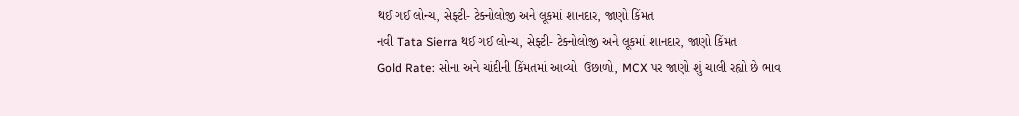થઈ ગઈ લોન્ચ, સેફ્ટી- ટેક્નોલોજી અને લૂકમાં શાનદાર, જાણો કિંમત
નવી Tata Sierra થઈ ગઈ લોન્ચ, સેફ્ટી- ટેક્નોલોજી અને લૂકમાં શાનદાર, જાણો કિંમત
Gold Rate: સોના અને ચાંદીની કિંમતમાં આવ્યો  ઉછાળો, MCX પર જાણો શું ચાલી રહ્યો છે ભાવ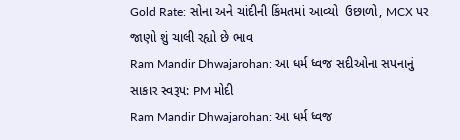Gold Rate: સોના અને ચાંદીની કિંમતમાં આવ્યો  ઉછાળો, MCX પર જાણો શું ચાલી રહ્યો છે ભાવ
Ram Mandir Dhwajarohan: આ ધર્મ ધ્વજ સદીઓના સપનાનું સાકાર સ્વરૂપ: PM મોદી
Ram Mandir Dhwajarohan: આ ધર્મ ધ્વજ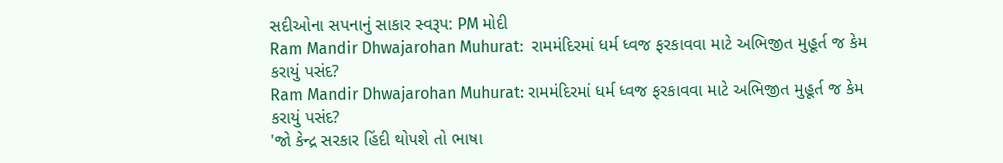સદીઓના સપનાનું સાકાર સ્વરૂપ: PM મોદી
Ram Mandir Dhwajarohan Muhurat:  રામમંદિરમાં ધર્મ ધ્વજ ફરકાવવા માટે અભિજીત મુહૂર્ત જ કેમ કરાયું પસંદ?
Ram Mandir Dhwajarohan Muhurat: રામમંદિરમાં ધર્મ ધ્વજ ફરકાવવા માટે અભિજીત મુહૂર્ત જ કેમ કરાયું પસંદ?
'જો કેન્દ્ર સરકાર હિંદી થોપશે તો ભાષા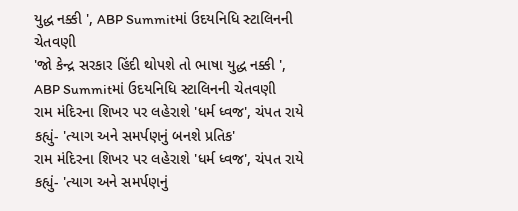યુદ્ધ નક્કી ', ABP Summitમાં ઉદયનિધિ સ્ટાલિનની ચેતવણી
'જો કેન્દ્ર સરકાર હિંદી થોપશે તો ભાષા યુદ્ધ નક્કી ', ABP Summitમાં ઉદયનિધિ સ્ટાલિનની ચેતવણી
રામ મંદિરના શિખર પર લહેરાશે 'ધર્મ ધ્વજ', ચંપત રાયે કહ્યું- 'ત્યાગ અને સમર્પણનું બનશે પ્રતિક'
રામ મંદિરના શિખર પર લહેરાશે 'ધર્મ ધ્વજ', ચંપત રાયે કહ્યું- 'ત્યાગ અને સમર્પણનું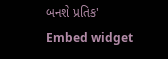બનશે પ્રતિક'
Embed widget